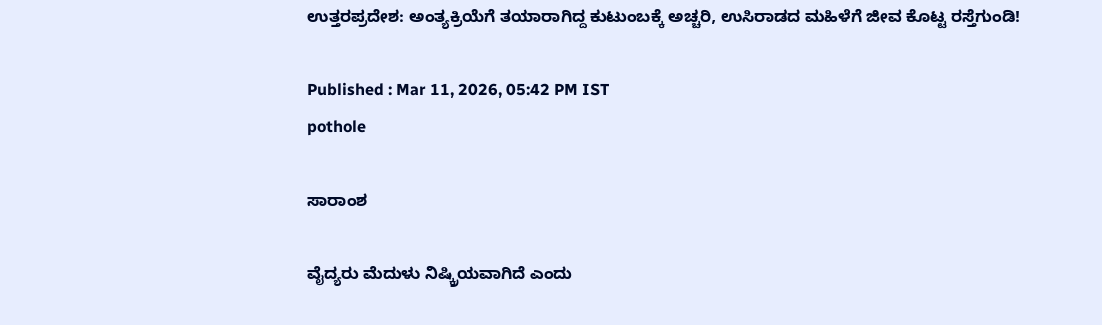ಉತ್ತರಪ್ರದೇಶ: ಅಂತ್ಯಕ್ರಿಯೆಗೆ ತಯಾರಾಗಿದ್ದ ಕುಟುಂಬಕ್ಕೆ ಅಚ್ಚರಿ, ಉಸಿರಾಡದ ಮಹಿಳೆಗೆ ಜೀವ ಕೊಟ್ಟ ರಸ್ತೆಗುಂಡಿ!

Published : Mar 11, 2026, 05:42 PM IST
pothole

ಸಾರಾಂಶ

ವೈದ್ಯರು ಮೆದುಳು ನಿಷ್ಕ್ರಿಯವಾಗಿದೆ ಎಂದು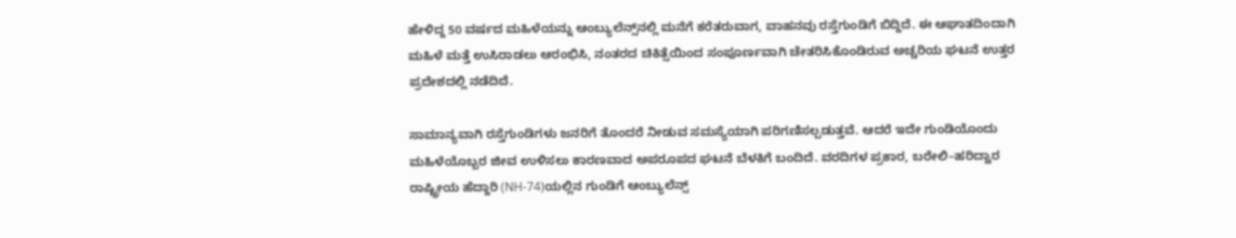ಹೇಳಿದ್ದ 50 ವರ್ಷದ ಮಹಿಳೆಯನ್ನು ಆಂಬ್ಯುಲೆನ್ಸ್‌ನಲ್ಲಿ ಮನೆಗೆ ಕರೆತರುವಾಗ, ವಾಹನವು ರಸ್ತೆಗುಂಡಿಗೆ ಬಿದ್ದಿದೆ. ಈ ಆಘಾತದಿಂದಾಗಿ ಮಹಿಳೆ ಮತ್ತೆ ಉಸಿರಾಡಲು ಆರಂಭಿಸಿ, ನಂತರದ ಚಿಕಿತ್ಸೆಯಿಂದ ಸಂಪೂರ್ಣವಾಗಿ ಚೇತರಿಸಿಕೊಂಡಿರುವ ಅಚ್ಚರಿಯ ಘಟನೆ ಉತ್ತರ ಪ್ರದೇಶದಲ್ಲಿ ನಡೆದಿದೆ.

ಸಾಮಾನ್ಯವಾಗಿ ರಸ್ತೆಗುಂಡಿಗಳು ಜನರಿಗೆ ತೊಂದರೆ ನೀಡುವ ಸಮಸ್ಯೆಯಾಗಿ ಪರಿಗಣಿಸಲ್ಪಡುತ್ತವೆ. ಆದರೆ ಇದೇ ಗುಂಡಿಯೊಂದು ಮಹಿಳೆಯೊಬ್ಬರ ಜೀವ ಉಳಿಸಲು ಕಾರಣವಾದ ಅಪರೂಪದ ಘಟನೆ ಬೆಳಕಿಗೆ ಬಂದಿದೆ. ವರದಿಗಳ ಪ್ರಕಾರ, ಬರೇಲಿ–ಹರಿದ್ವಾರ ರಾಷ್ಟ್ರೀಯ ಹೆದ್ದಾರಿ (NH-74)ಯಲ್ಲಿನ ಗುಂಡಿಗೆ ಆಂಬ್ಯುಲೆನ್ಸ್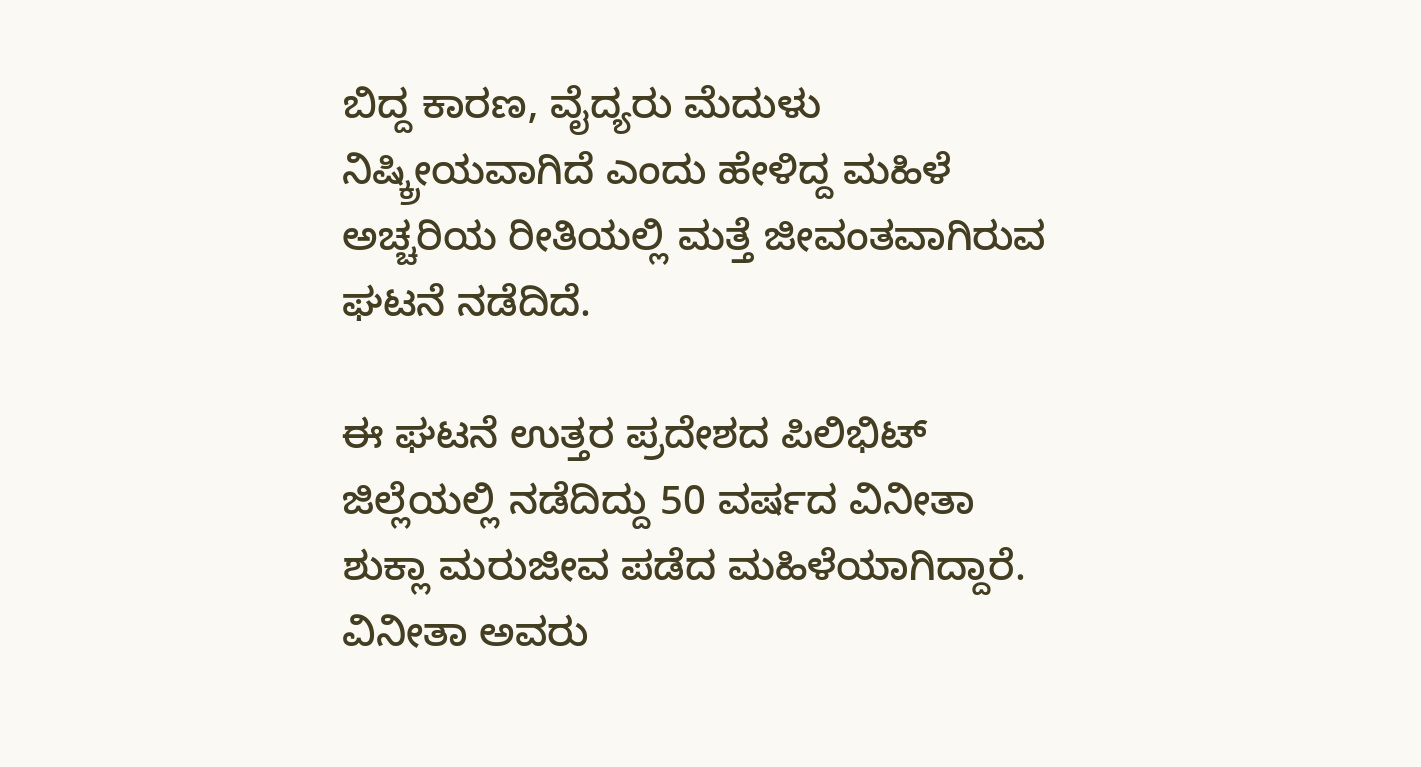ಬಿದ್ದ ಕಾರಣ, ವೈದ್ಯರು ಮೆದುಳು ನಿಷ್ಕ್ರೀಯವಾಗಿದೆ ಎಂದು ಹೇಳಿದ್ದ ಮಹಿಳೆ ಅಚ್ಚರಿಯ ರೀತಿಯಲ್ಲಿ ಮತ್ತೆ ಜೀವಂತವಾಗಿರುವ ಘಟನೆ ನಡೆದಿದೆ.

ಈ ಘಟನೆ ಉತ್ತರ ಪ್ರದೇಶದ ಪಿಲಿಭಿಟ್ ಜಿಲ್ಲೆಯಲ್ಲಿ ನಡೆದಿದ್ದು 50 ವರ್ಷದ ವಿನೀತಾ ಶುಕ್ಲಾ ಮರುಜೀವ ಪಡೆದ ಮಹಿಳೆಯಾಗಿದ್ದಾರೆ. ವಿನೀತಾ ಅವರು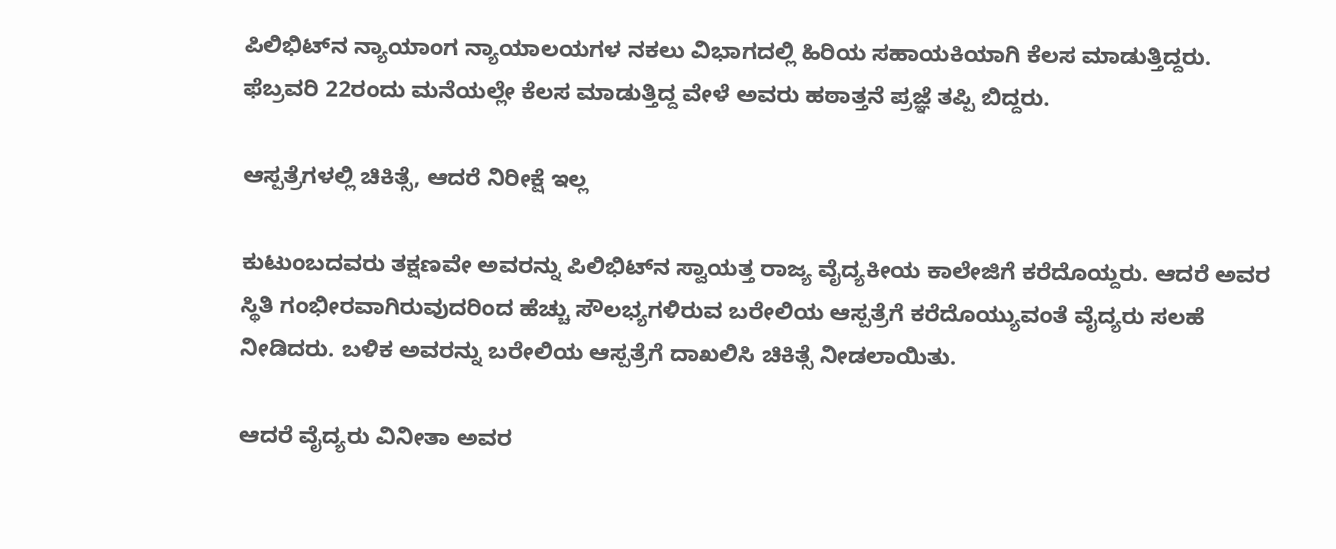ಪಿಲಿಭಿಟ್‌ನ ನ್ಯಾಯಾಂಗ ನ್ಯಾಯಾಲಯಗಳ ನಕಲು ವಿಭಾಗದಲ್ಲಿ ಹಿರಿಯ ಸಹಾಯಕಿಯಾಗಿ ಕೆಲಸ ಮಾಡುತ್ತಿದ್ದರು. ಫೆಬ್ರವರಿ 22ರಂದು ಮನೆಯಲ್ಲೇ ಕೆಲಸ ಮಾಡುತ್ತಿದ್ದ ವೇಳೆ ಅವರು ಹಠಾತ್ತನೆ ಪ್ರಜ್ಞೆ ತಪ್ಪಿ ಬಿದ್ದರು.

ಆಸ್ಪತ್ರೆಗಳಲ್ಲಿ ಚಿಕಿತ್ಸೆ, ಆದರೆ ನಿರೀಕ್ಷೆ ಇಲ್ಲ

ಕುಟುಂಬದವರು ತಕ್ಷಣವೇ ಅವರನ್ನು ಪಿಲಿಭಿಟ್‌ನ ಸ್ವಾಯತ್ತ ರಾಜ್ಯ ವೈದ್ಯಕೀಯ ಕಾಲೇಜಿಗೆ ಕರೆದೊಯ್ದರು. ಆದರೆ ಅವರ ಸ್ಥಿತಿ ಗಂಭೀರವಾಗಿರುವುದರಿಂದ ಹೆಚ್ಚು ಸೌಲಭ್ಯಗಳಿರುವ ಬರೇಲಿಯ ಆಸ್ಪತ್ರೆಗೆ ಕರೆದೊಯ್ಯುವಂತೆ ವೈದ್ಯರು ಸಲಹೆ ನೀಡಿದರು. ಬಳಿಕ ಅವರನ್ನು ಬರೇಲಿಯ ಆಸ್ಪತ್ರೆಗೆ ದಾಖಲಿಸಿ ಚಿಕಿತ್ಸೆ ನೀಡಲಾಯಿತು.

ಆದರೆ ವೈದ್ಯರು ವಿನೀತಾ ಅವರ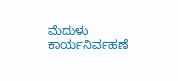ಮೆದುಳು ಕಾರ್ಯನಿರ್ವಹಣೆ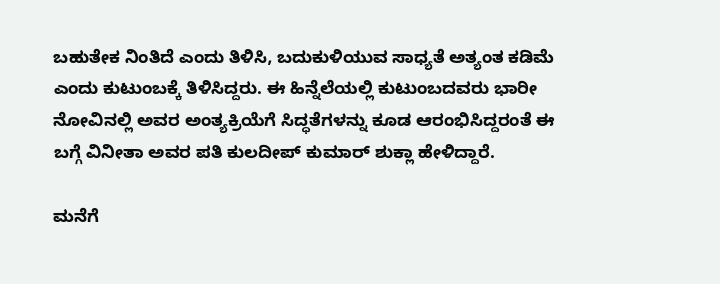ಬಹುತೇಕ ನಿಂತಿದೆ ಎಂದು ತಿಳಿಸಿ, ಬದುಕುಳಿಯುವ ಸಾಧ್ಯತೆ ಅತ್ಯಂತ ಕಡಿಮೆ ಎಂದು ಕುಟುಂಬಕ್ಕೆ ತಿಳಿಸಿದ್ದರು. ಈ ಹಿನ್ನೆಲೆಯಲ್ಲಿ ಕುಟುಂಬದವರು ಭಾರೀ ನೋವಿನಲ್ಲಿ ಅವರ ಅಂತ್ಯಕ್ರಿಯೆಗೆ ಸಿದ್ಧತೆಗಳನ್ನು ಕೂಡ ಆರಂಭಿಸಿದ್ದರಂತೆ ಈ ಬಗ್ಗೆ ವಿನೀತಾ ಅವರ ಪತಿ ಕುಲದೀಪ್ ಕುಮಾರ್ ಶುಕ್ಲಾ ಹೇಳಿದ್ದಾರೆ.

ಮನೆಗೆ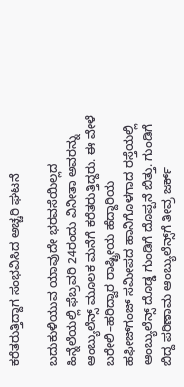ಕರೆತರುತ್ತಿದ್ದಾಗ ಸಂಭವಿಸಿದ ಅಚ್ಚರಿ ಘಟನೆ

ಬದುಕುಳಿಯುವ ಯಾವುದೇ ಭರವಸೆಯಿಲ್ಲದ ಹಿನ್ನೆಲೆಯಲ್ಲಿ ಫೆಬ್ರವರಿ 24ರಂದು ವಿನೀತಾ ಅವರನ್ನು ಆಂಬ್ಯುಲೆನ್ಸ್ ಮೂಲಕ ಮನೆಗೆ ಕರೆತರುತ್ತಿದ್ದರು. ಈ ವೇಳೆ ಬರೇಲಿ–ಹರಿದ್ವಾರ ರಾಷ್ಟ್ರೀಯ ಹೆದ್ದಾರಿಯ ಹಫೀಜ್‌ಗಂಜ್ ಸಮೀಪದ ಹಾನಿಗೊಳಗಾದ ರಸ್ತೆಯಲ್ಲಿ ಆಂಬ್ಯುಲೆನ್ಸ್ ದೊಡ್ಡ ಗುಂಡಿಗೆ ದೊಪ್ಪನೆ ಬಿತ್ತು. ಗುಂಡಿಗೆ ಬಿದ್ದ ಪರಿಣಾಮ ಆಂಬ್ಯುಲೆನ್ಸ್‌ಗೆ ತೀವ್ರ ಜರ್ಕ್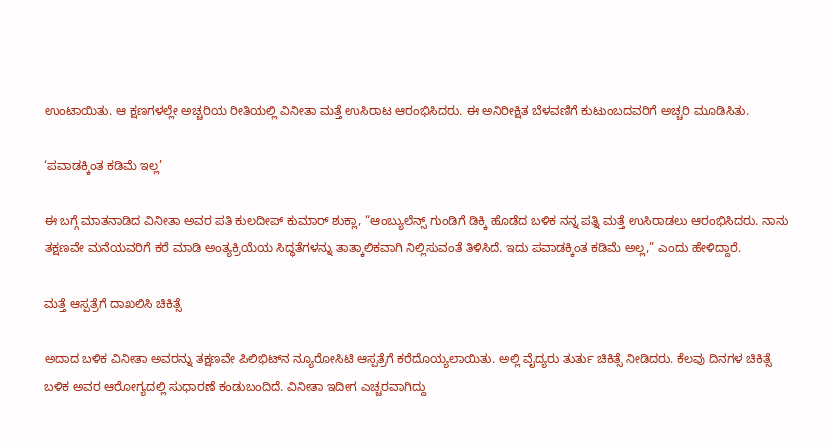ಉಂಟಾಯಿತು. ಆ ಕ್ಷಣಗಳಲ್ಲೇ ಅಚ್ಚರಿಯ ರೀತಿಯಲ್ಲಿ ವಿನೀತಾ ಮತ್ತೆ ಉಸಿರಾಟ ಆರಂಭಿಸಿದರು. ಈ ಅನಿರೀಕ್ಷಿತ ಬೆಳವಣಿಗೆ ಕುಟುಂಬದವರಿಗೆ ಅಚ್ಚರಿ ಮೂಡಿಸಿತು.

‘ಪವಾಡಕ್ಕಿಂತ ಕಡಿಮೆ ಇಲ್ಲ’

ಈ ಬಗ್ಗೆ ಮಾತನಾಡಿದ ವಿನೀತಾ ಅವರ ಪತಿ ಕುಲದೀಪ್ ಕುಮಾರ್ ಶುಕ್ಲಾ, “ಆಂಬ್ಯುಲೆನ್ಸ್ ಗುಂಡಿಗೆ ಡಿಕ್ಕಿ ಹೊಡೆದ ಬಳಿಕ ನನ್ನ ಪತ್ನಿ ಮತ್ತೆ ಉಸಿರಾಡಲು ಆರಂಭಿಸಿದರು. ನಾನು ತಕ್ಷಣವೇ ಮನೆಯವರಿಗೆ ಕರೆ ಮಾಡಿ ಅಂತ್ಯಕ್ರಿಯೆಯ ಸಿದ್ಧತೆಗಳನ್ನು ತಾತ್ಕಾಲಿಕವಾಗಿ ನಿಲ್ಲಿಸುವಂತೆ ತಿಳಿಸಿದೆ. ಇದು ಪವಾಡಕ್ಕಿಂತ ಕಡಿಮೆ ಅಲ್ಲ,” ಎಂದು ಹೇಳಿದ್ದಾರೆ.

ಮತ್ತೆ ಆಸ್ಪತ್ರೆಗೆ ದಾಖಲಿಸಿ ಚಿಕಿತ್ಸೆ

ಅದಾದ ಬಳಿಕ ವಿನೀತಾ ಅವರನ್ನು ತಕ್ಷಣವೇ ಪಿಲಿಭಿಟ್‌ನ ನ್ಯೂರೋಸಿಟಿ ಆಸ್ಪತ್ರೆಗೆ ಕರೆದೊಯ್ಯಲಾಯಿತು. ಅಲ್ಲಿ ವೈದ್ಯರು ತುರ್ತು ಚಿಕಿತ್ಸೆ ನೀಡಿದರು. ಕೆಲವು ದಿನಗಳ ಚಿಕಿತ್ಸೆ ಬಳಿಕ ಅವರ ಆರೋಗ್ಯದಲ್ಲಿ ಸುಧಾರಣೆ ಕಂಡುಬಂದಿದೆ. ವಿನೀತಾ ಇದೀಗ ಎಚ್ಚರವಾಗಿದ್ದು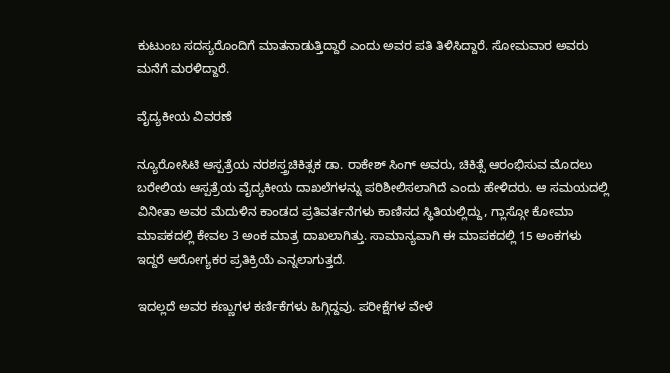ಕುಟುಂಬ ಸದಸ್ಯರೊಂದಿಗೆ ಮಾತನಾಡುತ್ತಿದ್ದಾರೆ ಎಂದು ಅವರ ಪತಿ ತಿಳಿಸಿದ್ದಾರೆ. ಸೋಮವಾರ ಅವರು ಮನೆಗೆ ಮರಳಿದ್ದಾರೆ.

ವೈದ್ಯಕೀಯ ವಿವರಣೆ

ನ್ಯೂರೋಸಿಟಿ ಆಸ್ಪತ್ರೆಯ ನರಶಸ್ತ್ರಚಿಕಿತ್ಸಕ ಡಾ. ರಾಕೇಶ್ ಸಿಂಗ್ ಅವರು, ಚಿಕಿತ್ಸೆ ಆರಂಭಿಸುವ ಮೊದಲು ಬರೇಲಿಯ ಆಸ್ಪತ್ರೆಯ ವೈದ್ಯಕೀಯ ದಾಖಲೆಗಳನ್ನು ಪರಿಶೀಲಿಸಲಾಗಿದೆ ಎಂದು ಹೇಳಿದರು. ಆ ಸಮಯದಲ್ಲಿ ವಿನೀತಾ ಅವರ ಮೆದುಳಿನ ಕಾಂಡದ ಪ್ರತಿವರ್ತನೆಗಳು ಕಾಣಿಸದ ಸ್ಥಿತಿಯಲ್ಲಿದ್ದು, ಗ್ಲಾಸ್ಗೋ ಕೋಮಾ ಮಾಪಕದಲ್ಲಿ ಕೇವಲ 3 ಅಂಕ ಮಾತ್ರ ದಾಖಲಾಗಿತ್ತು. ಸಾಮಾನ್ಯವಾಗಿ ಈ ಮಾಪಕದಲ್ಲಿ 15 ಅಂಕಗಳು ಇದ್ದರೆ ಆರೋಗ್ಯಕರ ಪ್ರತಿಕ್ರಿಯೆ ಎನ್ನಲಾಗುತ್ತದೆ.

ಇದಲ್ಲದೆ ಅವರ ಕಣ್ಣುಗಳ ಕರ್ಣಿಕೆಗಳು ಹಿಗ್ಗಿದ್ದವು. ಪರೀಕ್ಷೆಗಳ ವೇಳೆ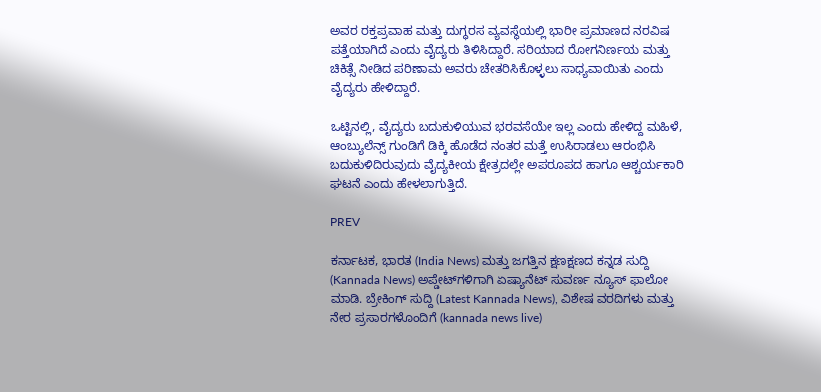ಅವರ ರಕ್ತಪ್ರವಾಹ ಮತ್ತು ದುಗ್ಧರಸ ವ್ಯವಸ್ಥೆಯಲ್ಲಿ ಭಾರೀ ಪ್ರಮಾಣದ ನರವಿಷ ಪತ್ತೆಯಾಗಿದೆ ಎಂದು ವೈದ್ಯರು ತಿಳಿಸಿದ್ದಾರೆ. ಸರಿಯಾದ ರೋಗನಿರ್ಣಯ ಮತ್ತು ಚಿಕಿತ್ಸೆ ನೀಡಿದ ಪರಿಣಾಮ ಅವರು ಚೇತರಿಸಿಕೊಳ್ಳಲು ಸಾಧ್ಯವಾಯಿತು ಎಂದು ವೈದ್ಯರು ಹೇಳಿದ್ದಾರೆ.

ಒಟ್ಟಿನಲ್ಲಿ, ವೈದ್ಯರು ಬದುಕುಳಿಯುವ ಭರವಸೆಯೇ ಇಲ್ಲ ಎಂದು ಹೇಳಿದ್ದ ಮಹಿಳೆ, ಆಂಬ್ಯುಲೆನ್ಸ್ ಗುಂಡಿಗೆ ಡಿಕ್ಕಿ ಹೊಡೆದ ನಂತರ ಮತ್ತೆ ಉಸಿರಾಡಲು ಆರಂಭಿಸಿ ಬದುಕುಳಿದಿರುವುದು ವೈದ್ಯಕೀಯ ಕ್ಷೇತ್ರದಲ್ಲೇ ಅಪರೂಪದ ಹಾಗೂ ಆಶ್ಚರ್ಯಕಾರಿ ಘಟನೆ ಎಂದು ಹೇಳಲಾಗುತ್ತಿದೆ.

PREV

ಕರ್ನಾಟಕ, ಭಾರತ (India News) ಮತ್ತು ಜಗತ್ತಿನ ಕ್ಷಣಕ್ಷಣದ ಕನ್ನಡ ಸುದ್ದಿ (Kannada News) ಅಪ್ಡೇಟ್‌ಗಳಿಗಾಗಿ ಏಷ್ಯಾನೆಟ್ ಸುವರ್ಣ ನ್ಯೂಸ್‌ ಫಾಲೋ ಮಾಡಿ. ಬ್ರೇಕಿಂಗ್ ಸುದ್ದಿ (Latest Kannada News), ವಿಶೇಷ ವರದಿಗಳು ಮತ್ತು ನೇರ ಪ್ರಸಾರಗಳೊಂದಿಗೆ (kannada news live)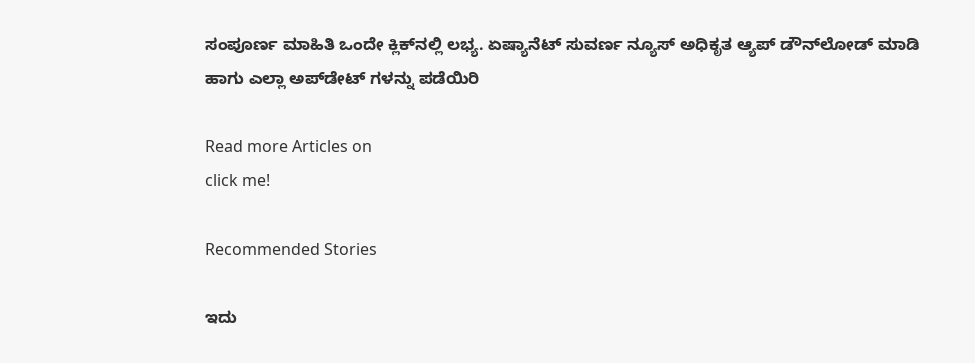ಸಂಪೂರ್ಣ ಮಾಹಿತಿ ಒಂದೇ ಕ್ಲಿಕ್‌ನಲ್ಲಿ ಲಭ್ಯ. ಏಷ್ಯಾನೆಟ್ ಸುವರ್ಣ ನ್ಯೂಸ್ ಅಧಿಕೃತ ಆ್ಯಪ್ ಡೌನ್‌ಲೋಡ್ ಮಾಡಿ ಹಾಗು ಎಲ್ಲಾ ಅಪ್‌ಡೇಟ್ ಗಳನ್ನು ಪಡೆಯಿರಿ

Read more Articles on
click me!

Recommended Stories

ಇದು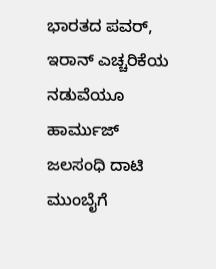ಭಾರತದ ಪವರ್‌, ಇರಾನ್‌ ಎಚ್ಚರಿಕೆಯ ನಡುವೆಯೂ ಹಾರ್ಮುಜ್‌ ಜಲಸಂಧಿ ದಾಟಿ ಮುಂಬೈಗೆ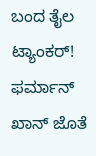ಬಂದ ತೈಲ ಟ್ಯಾಂಕರ್‌!
ಫರ್ಮಾನ್‌ ಖಾನ್‌ ಜೊತೆ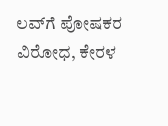ಲವ್‌ಗೆ ಪೋಷಕರ ವಿರೋಧ, ಕೇರಳ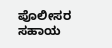ಪೊಲೀಸರ ಸಹಾಯ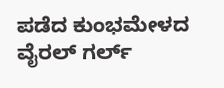ಪಡೆದ ಕುಂಭಮೇಳದ ವೈರಲ್‌ ಗರ್ಲ್‌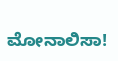ಮೋನಾಲಿಸಾ!